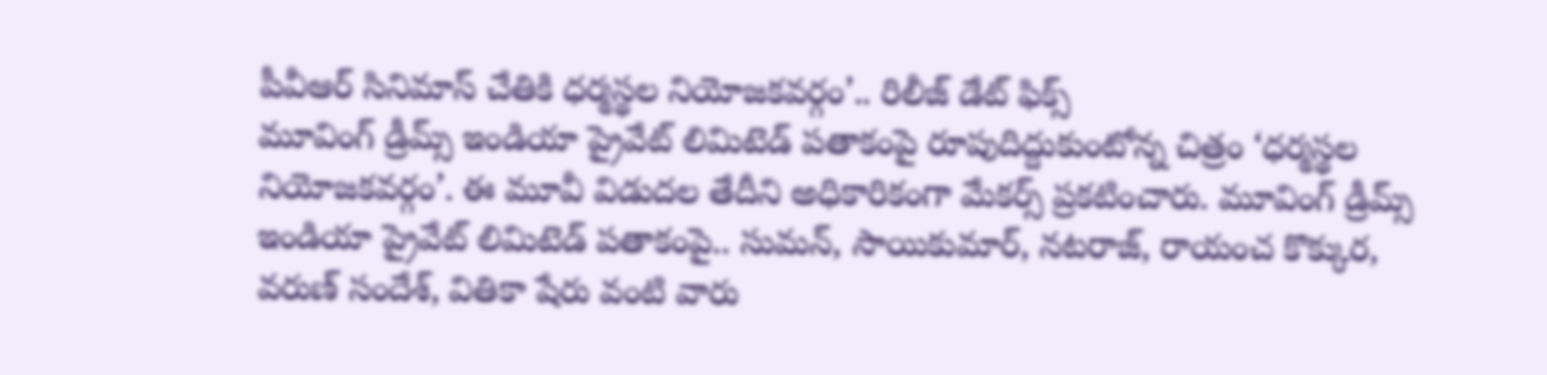పీవీఆర్ సినిమాస్ చేతికి ధర్మస్థల నియోజకవర్గం’.. రిలీజ్ డేట్ ఫిక్స్
మూవింగ్ డ్రీమ్స్ ఇండియా ప్రైవేట్ లిమిటెడ్ పతాకంపై రూపుదిద్దుకుంటోన్న చిత్రం ‘ధర్మస్థల నియోజకవర్గం’. ఈ మూవీ విడుదల తేదీని అధికారికంగా మేకర్స్ ప్రకటించారు. మూవింగ్ డ్రీమ్స్ ఇండియా ప్రైవేట్ లిమిటెడ్ పతాకంపై.. సుమన్, సాయికుమార్, నటరాజ్, రాయంచ కొక్కుర, వరుణ్ సందేశ్, వితికా షేరు వంటి వారు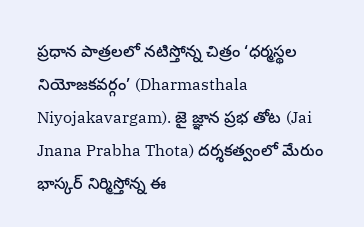ప్రధాన పాత్రలలో నటిస్తోన్న చిత్రం ‘ధర్మస్థల నియోజకవర్గం’ (Dharmasthala Niyojakavargam). జై జ్ఞాన ప్రభ తోట (Jai Jnana Prabha Thota) దర్శకత్వంలో మేరుం భాస్కర్ నిర్మిస్తోన్న ఈ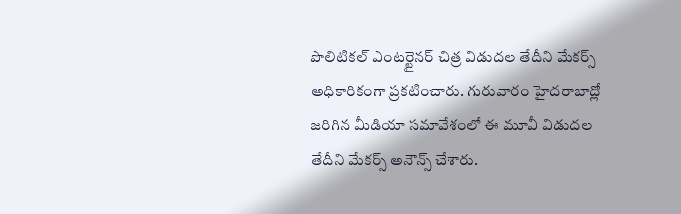పొలిటికల్ ఎంటర్టైనర్ చిత్ర విడుదల తేదీని మేకర్స్ అధికారికంగా ప్రకటించారు. గురువారం హైదరాబాద్లో జరిగిన మీడియా సమావేశంలో ఈ మూవీ విడుదల తేదీని మేకర్స్ అనౌన్స్ చేశారు.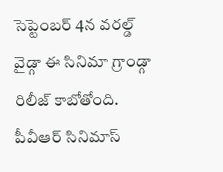సెప్టెంబర్ 4న వరల్డ్ వైడ్గా ఈ సినిమా గ్రాండ్గా రిలీజ్ కాబోతోంది. పీవీఆర్ సినిమాస్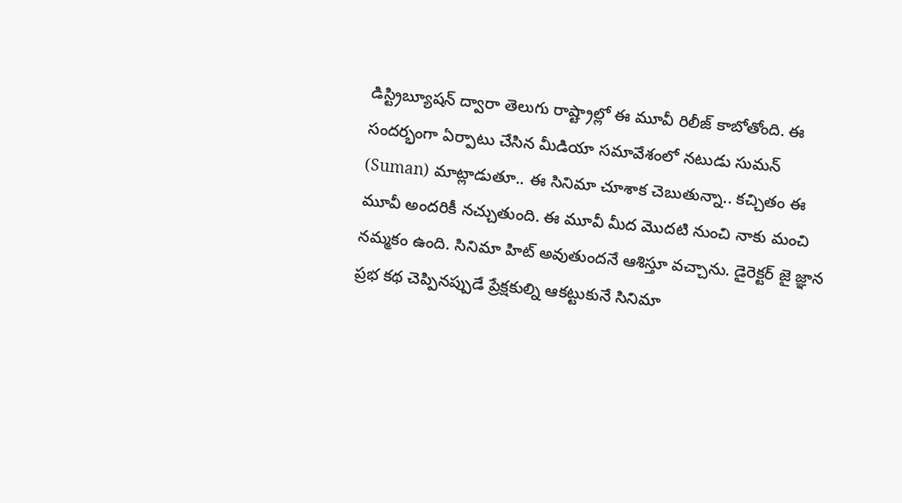డిస్ట్రిబ్యూషన్ ద్వారా తెలుగు రాష్ట్రాల్లో ఈ మూవీ రిలీజ్ కాబోతోంది. ఈ సందర్భంగా ఏర్పాటు చేసిన మీడియా సమావేశంలో నటుడు సుమన్ (Suman) మాట్లాడుతూ.. ఈ సినిమా చూశాక చెబుతున్నా.. కచ్చితం ఈ మూవీ అందరికీ నచ్చుతుంది. ఈ మూవీ మీద మొదటి నుంచి నాకు మంచి నమ్మకం ఉంది. సినిమా హిట్ అవుతుందనే ఆశిస్తూ వచ్చాను. డైరెక్టర్ జై జ్ఞాన ప్రభ కథ చెప్పినప్పుడే ప్రేక్షకుల్ని ఆకట్టుకునే సినిమా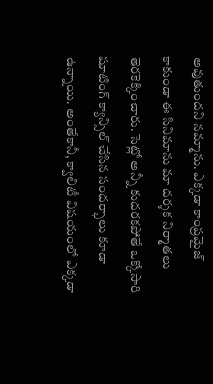అవుతుందని నమ్మాను. ఎక్కడా కాంప్రమైజ్ కాకుండా ఈ సినిమాను మా దర్శక నిర్మాతలు తెరకెక్కించారు. సెట్లో అన్నీ కుదరకపోతే ఒక్కోసారి షూటింగ్ క్యాన్సిల్ చేసిన సందర్భాలు కూడా ఉన్నాయి. అంతేకానీ, క్వాలిటీ విషయంలో ఎక్కడా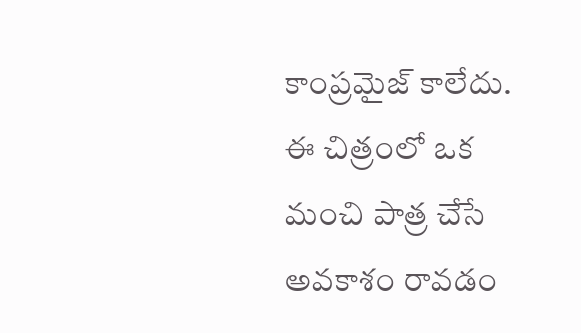కాంప్రమైజ్ కాలేదు. ఈ చిత్రంలో ఒక మంచి పాత్ర చేసే అవకాశం రావడం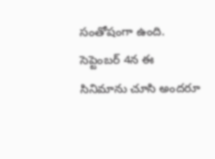సంతోషంగా ఉంది. సెప్టెంబర్ 4న ఈ సినిమాను చూసి అందరూ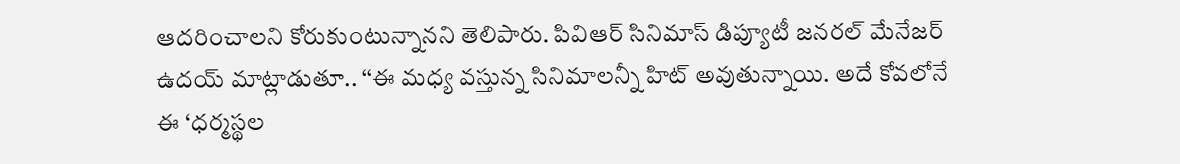ఆదరించాలని కోరుకుంటున్నానని తెలిపారు. పివిఆర్ సినిమాస్ డిప్యూటీ జనరల్ మేనేజర్ ఉదయ్ మాట్లాడుతూ.. ‘‘ఈ మధ్య వస్తున్న సినిమాలన్నీ హిట్ అవుతున్నాయి. అదే కోవలోనే ఈ ‘ధర్మస్థల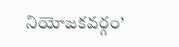నియోజకవర్గం’